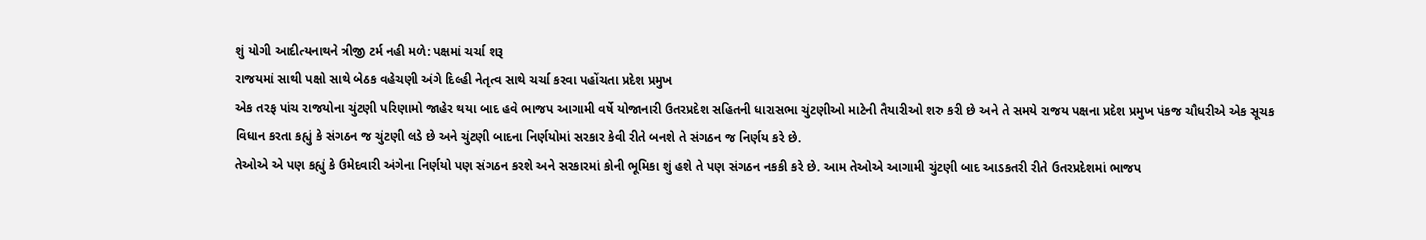શું યોગી આદીત્યનાથને ત્રીજી ટર્મ નહી મળે: પક્ષમાં ચર્ચા શરૂ
રાજયમાં સાથી પક્ષો સાથે બેઠક વહેચણી અંગે દિલ્હી નેતૃત્વ સાથે ચર્ચા કરવા પહોંચતા પ્રદેશ પ્રમુખ
એક તરફ પાંચ રાજયોના ચુંટણી પરિણામો જાહેર થયા બાદ હવે ભાજપ આગામી વર્ષે યોજાનારી ઉતરપ્રદેશ સહિતની ધારાસભા ચુંટણીઓ માટેની તૈયારીઓ શરુ કરી છે અને તે સમયે રાજય પક્ષના પ્રદેશ પ્રમુખ પંકજ ચૌધરીએ એક સૂચક વિધાન કરતા કહ્યું કે સંગઠન જ ચુંટણી લડે છે અને ચુંટણી બાદના નિર્ણયોમાં સરકાર કેવી રીતે બનશે તે સંગઠન જ નિર્ણય કરે છે.
તેઓએ એ પણ કહ્યું કે ઉમેદવારી અંગેના નિર્ણયો પણ સંગઠન કરશે અને સરકારમાં કોની ભૂમિકા શું હશે તે પણ સંગઠન નકકી કરે છે. આમ તેઓએ આગામી ચુંટણી બાદ આડકતરી રીતે ઉતરપ્રદેશમાં ભાજપ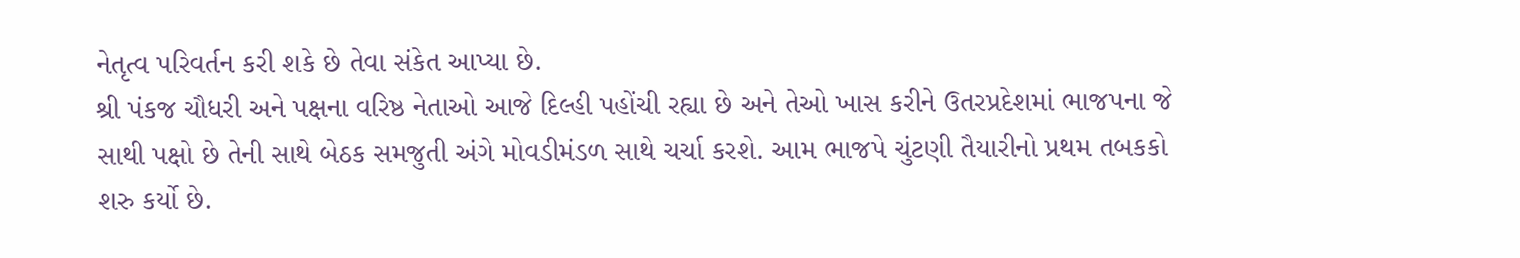નેતૃત્વ પરિવર્તન કરી શકે છે તેવા સંકેત આપ્યા છે.
શ્રી પંકજ ચૌધરી અને પક્ષના વરિષ્ઠ નેતાઓ આજે દિલ્હી પહોંચી રહ્યા છે અને તેઓ ખાસ કરીને ઉતરપ્રદેશમાં ભાજપના જે સાથી પક્ષો છે તેની સાથે બેઠક સમજુતી અંગે મોવડીમંડળ સાથે ચર્ચા કરશે. આમ ભાજપે ચુંટણી તૈયારીનો પ્રથમ તબકકો શરુ કર્યો છે.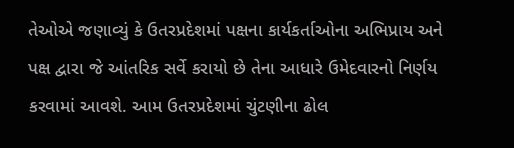તેઓએ જણાવ્યું કે ઉતરપ્રદેશમાં પક્ષના કાર્યકર્તાઓના અભિપ્રાય અને પક્ષ દ્વારા જે આંતરિક સર્વે કરાયો છે તેના આધારે ઉમેદવારનો નિર્ણય કરવામાં આવશે. આમ ઉતરપ્રદેશમાં ચુંટણીના ઢોલ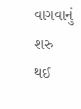વાગવાનું શરુ થઈ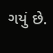ગયું છે.